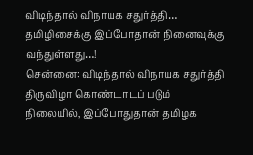விடிந்தால் விநாயக சதுர்த்தி… தமிழிசைக்கு இப்போதான் நினைவுக்கு வந்துள்ளது…!
சென்னை: விடிந்தால் விநாயக சதுர்த்தி திருவிழா கொண்டாடப் படும் நிலையில், இப்போதுதான் தமிழக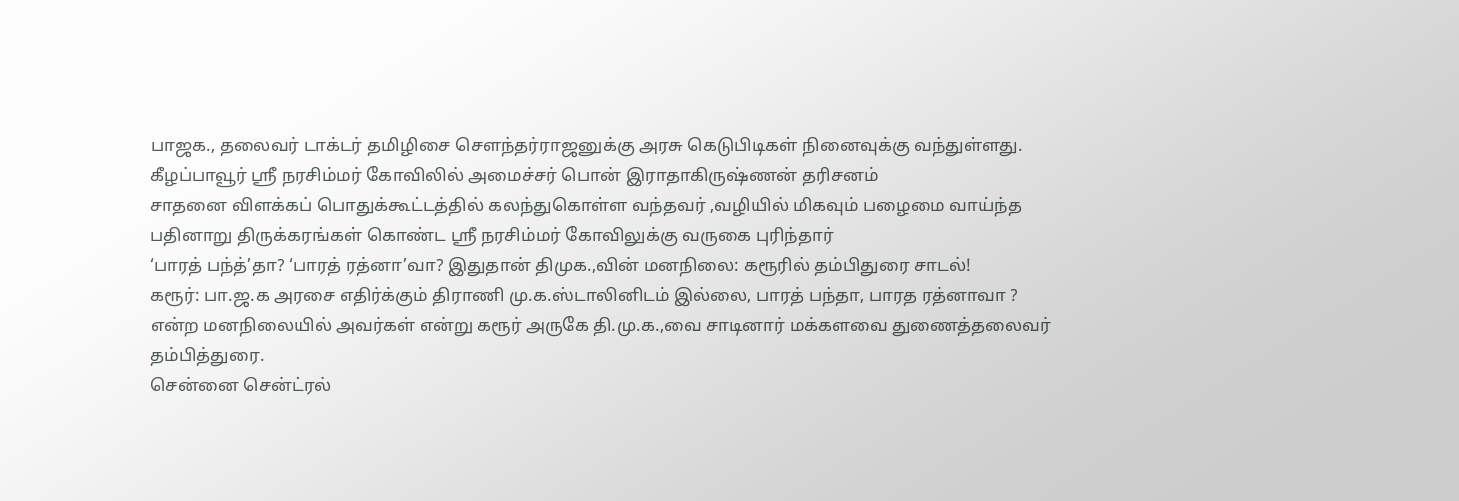பாஜக., தலைவர் டாக்டர் தமிழிசை சௌந்தர்ராஜனுக்கு அரசு கெடுபிடிகள் நினைவுக்கு வந்துள்ளது.
கீழப்பாவூர் ஸ்ரீ நரசிம்மர் கோவிலில் அமைச்சர் பொன் இராதாகிருஷ்ணன் தரிசனம்
சாதனை விளக்கப் பொதுக்கூட்டத்தில் கலந்துகொள்ள வந்தவர் ,வழியில் மிகவும் பழைமை வாய்ந்த பதினாறு திருக்கரங்கள் கொண்ட ஸ்ரீ நரசிம்மர் கோவிலுக்கு வருகை புரிந்தார்
‘பாரத் பந்த்’தா? ‘பாரத் ரத்னா’வா? இதுதான் திமுக.,வின் மனநிலை: கரூரில் தம்பிதுரை சாடல்!
கரூர்: பா.ஜ.க அரசை எதிர்க்கும் திராணி மு.க.ஸ்டாலினிடம் இல்லை, பாரத் பந்தா, பாரத ரத்னாவா ? என்ற மனநிலையில் அவர்கள் என்று கரூர் அருகே தி.மு.க.,வை சாடினார் மக்களவை துணைத்தலைவர் தம்பித்துரை.
சென்னை சென்ட்ரல்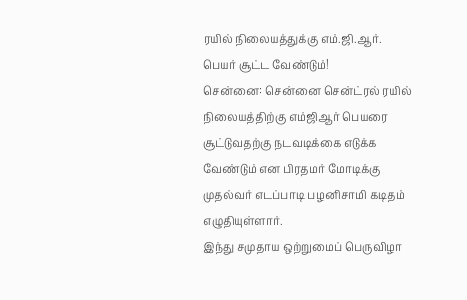ரயில் நிலையத்துக்கு எம்.ஜி.ஆர். பெயர் சூட்ட வேண்டும்!
சென்னை: சென்னை சென்ட்ரல் ரயில் நிலையத்திற்கு எம்ஜிஆர் பெயரை சூட்டுவதற்கு நடவடிக்கை எடுக்க வேண்டும் என பிரதமர் மோடிக்கு முதல்வர் எடப்பாடி பழனிசாமி கடிதம் எழுதியுள்ளார்.
இந்து சமுதாய ஒற்றுமைப் பெருவிழா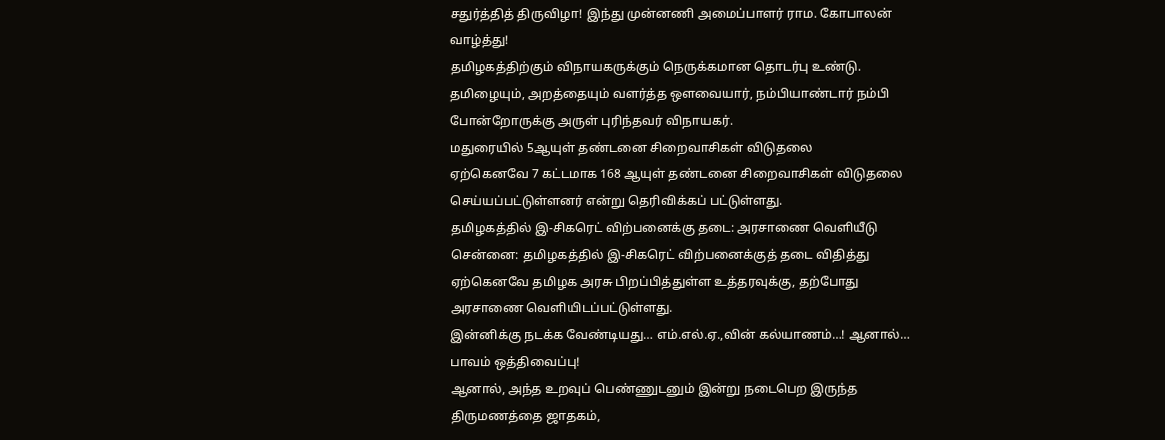சதுர்த்தித் திருவிழா! இந்து முன்னணி அமைப்பாளர் ராம. கோபாலன் வாழ்த்து!
தமிழகத்திற்கும் விநாயகருக்கும் நெருக்கமான தொடர்பு உண்டு. தமிழையும், அறத்தையும் வளர்த்த ஔவையார், நம்பியாண்டார் நம்பி போன்றோருக்கு அருள் புரிந்தவர் விநாயகர்.
மதுரையில் 5ஆயுள் தண்டனை சிறைவாசிகள் விடுதலை
ஏற்கெனவே 7 கட்டமாக 168 ஆயுள் தண்டனை சிறைவாசிகள் விடுதலை செய்யப்பட்டுள்ளனர் என்று தெரிவிக்கப் பட்டுள்ளது.
தமிழகத்தில் இ-சிகரெட் விற்பனைக்கு தடை: அரசாணை வெளியீடு
சென்னை: தமிழகத்தில் இ-சிகரெட் விற்பனைக்குத் தடை விதித்து ஏற்கெனவே தமிழக அரசு பிறப்பித்துள்ள உத்தரவுக்கு, தற்போது அரசாணை வெளியிடப்பட்டுள்ளது.
இன்னிக்கு நடக்க வேண்டியது… எம்.எல்.ஏ.,வின் கல்யாணம்…! ஆனால்… பாவம் ஒத்திவைப்பு!
ஆனால், அந்த உறவுப் பெண்ணுடனும் இன்று நடைபெற இருந்த திருமணத்தை ஜாதகம்,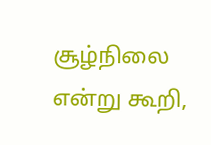சூழ்நிலை என்று கூறி,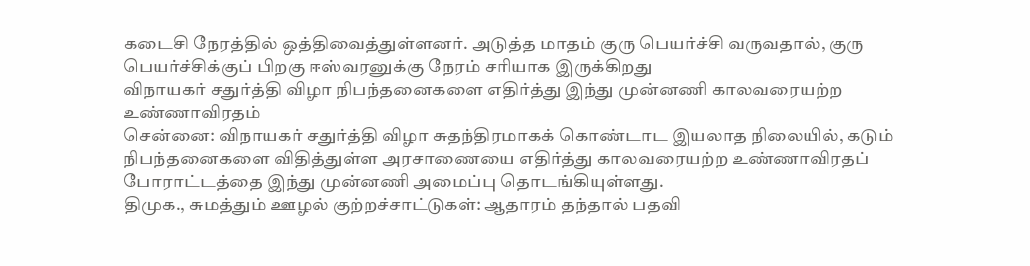கடைசி நேரத்தில் ஒத்திவைத்துள்ளனர். அடுத்த மாதம் குரு பெயர்ச்சி வருவதால், குரு பெயர்ச்சிக்குப் பிறகு ஈஸ்வரனுக்கு நேரம் சரியாக இருக்கிறது
விநாயகர் சதுர்த்தி விழா நிபந்தனைகளை எதிர்த்து இந்து முன்னணி காலவரையற்ற உண்ணாவிரதம்
சென்னை: விநாயகர் சதுர்த்தி விழா சுதந்திரமாகக் கொண்டாட இயலாத நிலையில், கடும் நிபந்தனைகளை விதித்துள்ள அரசாணையை எதிர்த்து காலவரையற்ற உண்ணாவிரதப் போராட்டத்தை இந்து முன்னணி அமைப்பு தொடங்கியுள்ளது.
திமுக., சுமத்தும் ஊழல் குற்றச்சாட்டுகள்: ஆதாரம் தந்தால் பதவி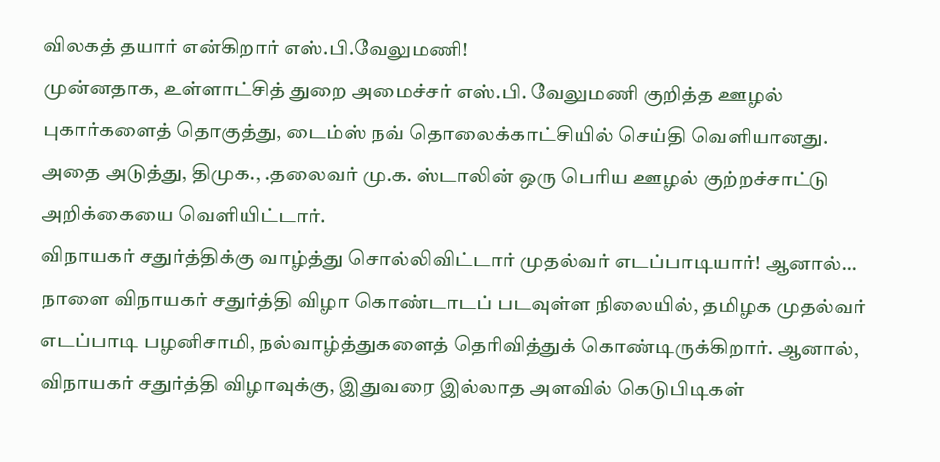விலகத் தயார் என்கிறார் எஸ்.பி.வேலுமணி!
முன்னதாக, உள்ளாட்சித் துறை அமைச்சர் எஸ்.பி. வேலுமணி குறித்த ஊழல் புகார்களைத் தொகுத்து, டைம்ஸ் நவ் தொலைக்காட்சியில் செய்தி வெளியானது. அதை அடுத்து, திமுக., .தலைவர் மு.க. ஸ்டாலின் ஒரு பெரிய ஊழல் குற்றச்சாட்டு அறிக்கையை வெளியிட்டார்.
விநாயகர் சதுர்த்திக்கு வாழ்த்து சொல்லிவிட்டார் முதல்வர் எடப்பாடியார்! ஆனால்…
நாளை விநாயகர் சதுர்த்தி விழா கொண்டாடப் படவுள்ள நிலையில், தமிழக முதல்வர் எடப்பாடி பழனிசாமி, நல்வாழ்த்துகளைத் தெரிவித்துக் கொண்டிருக்கிறார். ஆனால், விநாயகர் சதுர்த்தி விழாவுக்கு, இதுவரை இல்லாத அளவில் கெடுபிடிகள்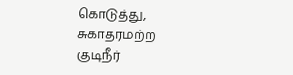கொடுத்து,
சுகாதரமற்ற குடிநீர்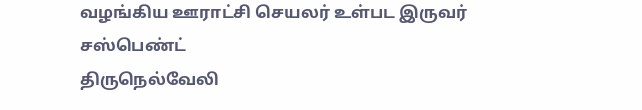வழங்கிய ஊராட்சி செயலர் உள்பட இருவர் சஸ்பெண்ட்
திருநெல்வேலி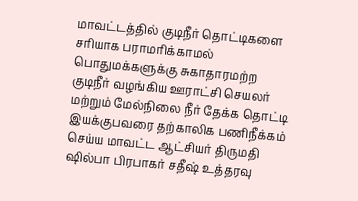மாவட்டத்தில் குடிநீர் தொட்டிகளை சரியாக பராமரிக்காமல் பொதுமக்களுக்கு சுகாதாரமற்ற குடிநீர் வழங்கிய ஊராட்சி செயலர் மற்றும் மேல்நிலை நீர் தேக்க தொட்டி இயக்குபவரை தற்காலிக பணிநீக்கம் செய்ய மாவட்ட ஆட்சியர் திருமதி ஷில்பா பிரபாகர் சதீஷ் உத்தரவு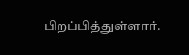பிறப்பித்துள்ளார்.